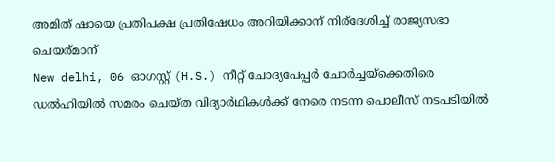അമിത് ഷായെ പ്രതിപക്ഷ പ്രതിഷേധം അറിയിക്കാന് നിര്ദേശിച്ച് രാജ്യസഭാ ചെയര്മാന്
New delhi, 06 ഓഗസ്റ്റ് (H.S.) നീറ്റ് ചോദ്യപേപ്പര്‍ ചോര്‍ച്ചയ്‌ക്കെതിരെ ഡല്‍ഹിയില്‍ സമരം ചെയ്ത വിദ്യാര്‍ഥികള്‍ക്ക് നേരെ നടന്ന പൊലീസ് നടപടിയില്‍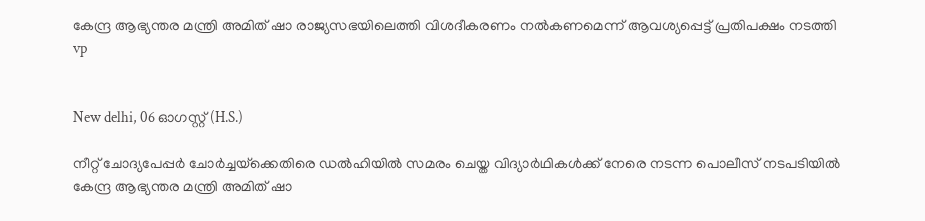കേന്ദ്ര ആഭ്യന്തര മന്ത്രി അമിത് ഷാ രാജ്യസഭയിലെത്തി വിശദീകരണം നല്‍കണമെന്ന് ആവശ്യപ്പെട്ട് പ്രതിപക്ഷം നടത്തി
vp


New delhi, 06 ഓഗസ്റ്റ് (H.S.)

നീറ്റ് ചോദ്യപേപ്പര്‍ ചോര്‍ച്ചയ്‌ക്കെതിരെ ഡല്‍ഹിയില്‍ സമരം ചെയ്ത വിദ്യാര്‍ഥികള്‍ക്ക് നേരെ നടന്ന പൊലീസ് നടപടിയില്‍ കേന്ദ്ര ആഭ്യന്തര മന്ത്രി അമിത് ഷാ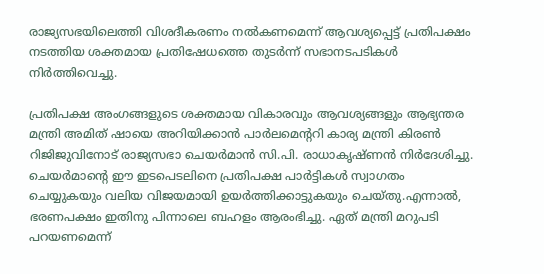രാജ്യസഭയിലെത്തി വിശദീകരണം നല്‍കണമെന്ന് ആവശ്യപ്പെട്ട് പ്രതിപക്ഷം നടത്തിയ ശക്തമായ പ്രതിഷേധത്തെ തുടര്‍ന്ന് സഭാനടപടികള്‍ നിര്‍ത്തിവെച്ചു.

പ്രതിപക്ഷ അംഗങ്ങളുടെ ശക്തമായ വികാരവും ആവശ്യങ്ങളും ആഭ്യന്തര മന്ത്രി അമിത് ഷായെ അറിയിക്കാന്‍ പാര്‍ലമെന്ററി കാര്യ മന്ത്രി കിരണ്‍ റിജിജുവിനോട് രാജ്യസഭാ ചെയര്‍മാന്‍ സി.പി. രാധാകൃഷ്ണന്‍ നിര്‍ദേശിച്ചു. ചെയര്‍മാന്റെ ഈ ഇടപെടലിനെ പ്രതിപക്ഷ പാര്‍ട്ടികള്‍ സ്വാഗതം ചെയ്യുകയും വലിയ വിജയമായി ഉയര്‍ത്തിക്കാട്ടുകയും ചെയ്തു.എന്നാല്‍, ഭരണപക്ഷം ഇതിനു പിന്നാലെ ബഹളം ആരംഭിച്ചു. ഏത് മന്ത്രി മറുപടി പറയണമെന്ന്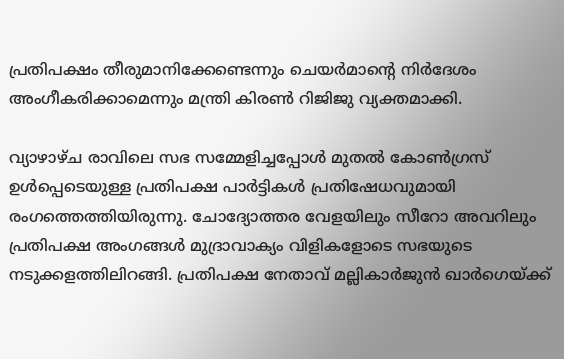പ്രതിപക്ഷം തീരുമാനിക്കേണ്ടെന്നും ചെയര്‍മാന്റെ നിര്‍ദേശം അംഗീകരിക്കാമെന്നും മന്ത്രി കിരണ്‍ റിജിജു വ്യക്തമാക്കി.

വ്യാഴാഴ്ച രാവിലെ സഭ സമ്മേളിച്ചപ്പോള്‍ മുതല്‍ കോണ്‍ഗ്രസ് ഉള്‍പ്പെടെയുള്ള പ്രതിപക്ഷ പാര്‍ട്ടികള്‍ പ്രതിഷേധവുമായി രംഗത്തെത്തിയിരുന്നു. ചോദ്യോത്തര വേളയിലും സീറോ അവറിലും പ്രതിപക്ഷ അംഗങ്ങള്‍ മുദ്രാവാക്യം വിളികളോടെ സഭയുടെ നടുക്കളത്തിലിറങ്ങി. പ്രതിപക്ഷ നേതാവ് മല്ലികാര്‍ജുന്‍ ഖാര്‍ഗെയ്ക്ക്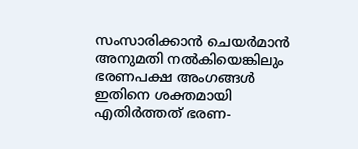സംസാരിക്കാന്‍ ചെയര്‍മാന്‍ അനുമതി നല്‍കിയെങ്കിലും ഭരണപക്ഷ അംഗങ്ങള്‍ ഇതിനെ ശക്തമായി എതിര്‍ത്തത് ഭരണ-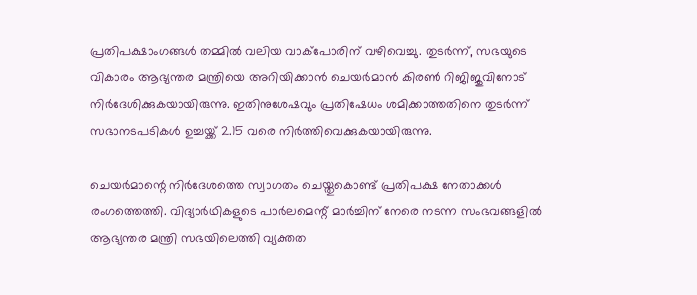പ്രതിപക്ഷാംഗങ്ങള്‍ തമ്മില്‍ വലിയ വാക്‌പോരിന് വഴിവെച്ചു. തുടര്‍ന്ന്, സഭയുടെ വികാരം ആഭ്യന്തര മന്ത്രിയെ അറിയിക്കാന്‍ ചെയര്‍മാന്‍ കിരണ്‍ റിജിജുവിനോട് നിര്‍ദേശിക്കുകയായിരുന്നു. ഇതിനുശേഷവും പ്രതിഷേധം ശമിക്കാത്തതിനെ തുടര്‍ന്ന് സഭാനടപടികള്‍ ഉച്ചയ്ക്ക് 2.15 വരെ നിര്‍ത്തിവെക്കുകയായിരുന്നു.

ചെയര്‍മാന്റെ നിര്‍ദേശത്തെ സ്വാഗതം ചെയ്തുകൊണ്ട് പ്രതിപക്ഷ നേതാക്കള്‍ രംഗത്തെത്തി. വിദ്യാര്‍ഥികളുടെ പാര്‍ലമെന്റ് മാര്‍ച്ചിന് നേരെ നടന്ന സംഭവങ്ങളില്‍ ആഭ്യന്തര മന്ത്രി സഭയിലെത്തി വ്യക്തത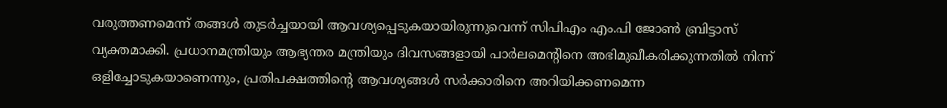വരുത്തണമെന്ന് തങ്ങള്‍ തുടര്‍ച്ചയായി ആവശ്യപ്പെടുകയായിരുന്നുവെന്ന് സിപിഎം എം.പി ജോണ്‍ ബ്രിട്ടാസ് വ്യക്തമാക്കി. പ്രധാനമന്ത്രിയും ആഭ്യന്തര മന്ത്രിയും ദിവസങ്ങളായി പാര്‍ലമെന്റിനെ അഭിമുഖീകരിക്കുന്നതില്‍ നിന്ന് ഒളിച്ചോടുകയാണെന്നും, പ്രതിപക്ഷത്തിന്റെ ആവശ്യങ്ങള്‍ സര്‍ക്കാരിനെ അറിയിക്കണമെന്ന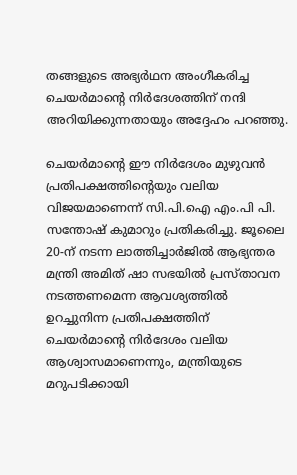തങ്ങളുടെ അഭ്യര്‍ഥന അംഗീകരിച്ച ചെയര്‍മാന്റെ നിര്‍ദേശത്തിന് നന്ദി അറിയിക്കുന്നതായും അദ്ദേഹം പറഞ്ഞു.

ചെയര്‍മാന്റെ ഈ നിര്‍ദേശം മുഴുവന്‍ പ്രതിപക്ഷത്തിന്റെയും വലിയ വിജയമാണെന്ന് സി.പി.ഐ എം.പി പി. സന്തോഷ് കുമാറും പ്രതികരിച്ചു. ജൂലൈ 20-ന് നടന്ന ലാത്തിച്ചാര്‍ജില്‍ ആഭ്യന്തര മന്ത്രി അമിത് ഷാ സഭയില്‍ പ്രസ്താവന നടത്തണമെന്ന ആവശ്യത്തില്‍ ഉറച്ചുനിന്ന പ്രതിപക്ഷത്തിന് ചെയര്‍മാന്റെ നിര്‍ദേശം വലിയ ആശ്വാസമാണെന്നും, മന്ത്രിയുടെ മറുപടിക്കായി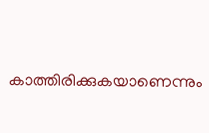കാത്തിരിക്കുകയാണെന്നും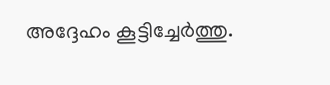അദ്ദേഹം കൂട്ടിച്ചേര്‍ത്തു.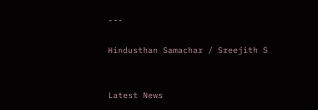---

Hindusthan Samachar / Sreejith S


Latest News